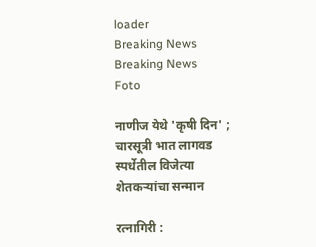loader
Breaking News
Breaking News
Foto

नाणीज येथे 'कृषी दिन' ; चारसूत्री भात लागवड स्पर्धेतील विजेत्या शेतकऱ्यांचा सन्मान

रत्नागिरी :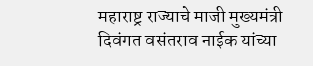महाराष्ट्र राज्याचे माजी मुख्यमंत्री दिवंगत वसंतराव नाईक यांच्या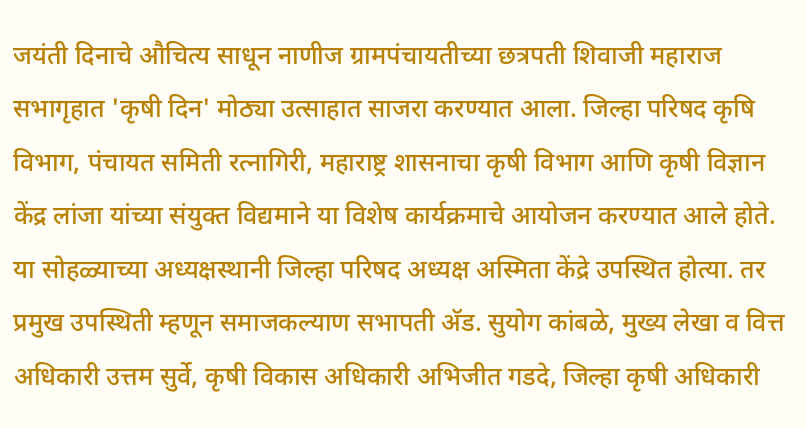जयंती दिनाचे औचित्य साधून नाणीज ग्रामपंचायतीच्या छत्रपती शिवाजी महाराज सभागृहात 'कृषी दिन' मोठ्या उत्साहात साजरा करण्यात आला. जिल्हा परिषद कृषि विभाग, पंचायत समिती रत्नागिरी, महाराष्ट्र शासनाचा कृषी विभाग आणि कृषी विज्ञान केंद्र लांजा यांच्या संयुक्त विद्यमाने या विशेष कार्यक्रमाचे आयोजन करण्यात आले होते. या सोहळ्याच्या अध्यक्षस्थानी जिल्हा परिषद अध्यक्ष अस्मिता केंद्रे उपस्थित होत्या. तर प्रमुख उपस्थिती म्हणून समाजकल्याण सभापती अ‍ॅड. सुयोग कांबळे, मुख्य लेखा व वित्त अधिकारी उत्तम सुर्वे, कृषी विकास अधिकारी अभिजीत गडदे, जिल्हा कृषी अधिकारी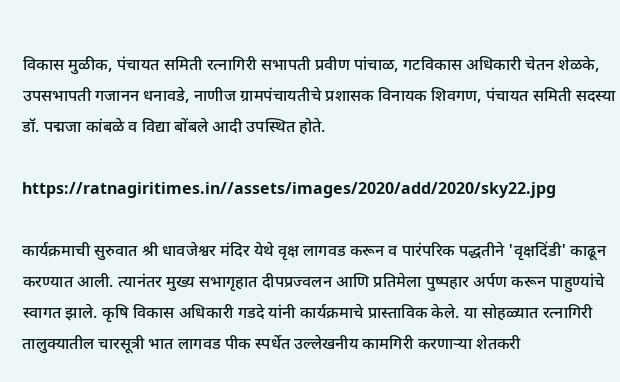विकास मुळीक, पंचायत समिती रत्नागिरी सभापती प्रवीण पांचाळ, गटविकास अधिकारी चेतन शेळके, उपसभापती गजानन धनावडे, नाणीज ग्रामपंचायतीचे प्रशासक विनायक शिवगण, पंचायत समिती सदस्या डॉ. पद्मजा कांबळे व विद्या बोंबले आदी उपस्थित होते.

https://ratnagiritimes.in//assets/images/2020/add/2020/sky22.jpg

कार्यक्रमाची सुरुवात श्री धावजेश्वर मंदिर येथे वृक्ष लागवड करून व पारंपरिक पद्धतीने 'वृक्षदिंडी' काढून करण्यात आली. त्यानंतर मुख्य सभागृहात दीपप्रज्वलन आणि प्रतिमेला पुष्पहार अर्पण करून पाहुण्यांचे स्वागत झाले. कृषि विकास अधिकारी गडदे यांनी कार्यक्रमाचे प्रास्ताविक केले. या सोहळ्यात रत्नागिरी तालुक्यातील चारसूत्री भात लागवड पीक स्पर्धेत उल्लेखनीय कामगिरी करणाऱ्या शेतकरी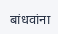बांधवांना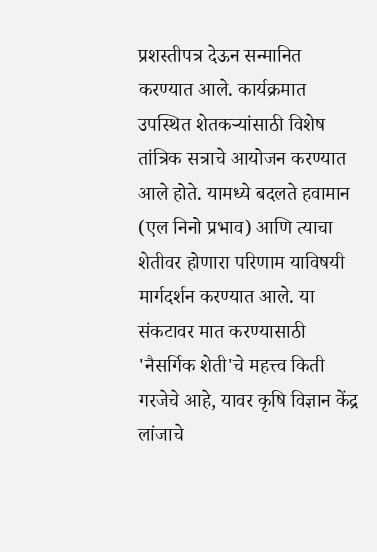प्रशस्तीपत्र देऊन सन्मानित करण्यात आले. कार्यक्रमात उपस्थित शेतकऱ्यांसाठी विशेष तांत्रिक सत्राचे आयोजन करण्यात आले होते. यामध्ये बदलते हवामान (एल निनो प्रभाव) आणि त्याचा शेतीवर होणारा परिणाम याविषयी मार्गदर्शन करण्यात आले. या संकटावर मात करण्यासाठी 'नैसर्गिक शेती'चे महत्त्व किती गरजेचे आहे, यावर कृषि विज्ञान केंद्र लांजाचे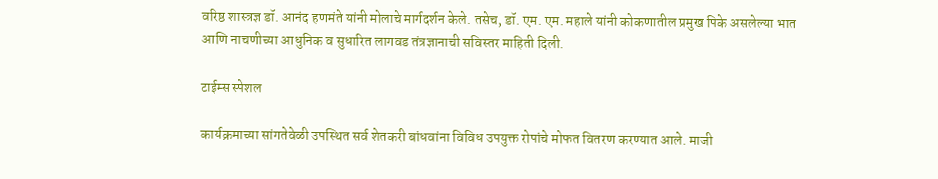वरिष्ठ शास्त्रज्ञ डॉ. आनंद हणमंते यांनी मोलाचे मार्गदर्शन केले. तसेच, डॉ. एम. एम. महाले यांनी कोकणातील प्रमुख पिके असलेल्या भात आणि नाचणीच्या आधुनिक व सुधारित लागवड तंत्रज्ञानाची सविस्तर माहिती दिली.

टाईम्स स्पेशल

कार्यक्रमाच्या सांगतेवेळी उपस्थित सर्व शेतकरी बांधवांना विविध उपयुक्त रोपांचे मोफत वितरण करण्यात आले. माजी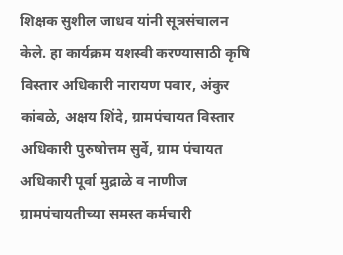शिक्षक सुशील जाधव यांनी सूत्रसंचालन केले. हा कार्यक्रम यशस्वी करण्यासाठी कृषि विस्तार अधिकारी नारायण पवार, अंकुर कांबळे, अक्षय शिंदे, ग्रामपंचायत विस्तार अधिकारी पुरुषोत्तम सुर्वे, ग्राम पंचायत अधिकारी पूर्वा मुद्राळे व नाणीज ग्रामपंचायतीच्या समस्त कर्मचारी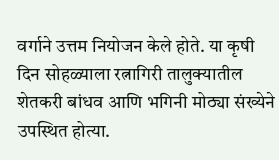वर्गाने उत्तम नियोजन केले होते. या कृषी दिन सोहळ्याला रत्नागिरी तालुक्यातील शेतकरी बांधव आणि भगिनी मोठ्या संख्येने उपस्थित होत्या.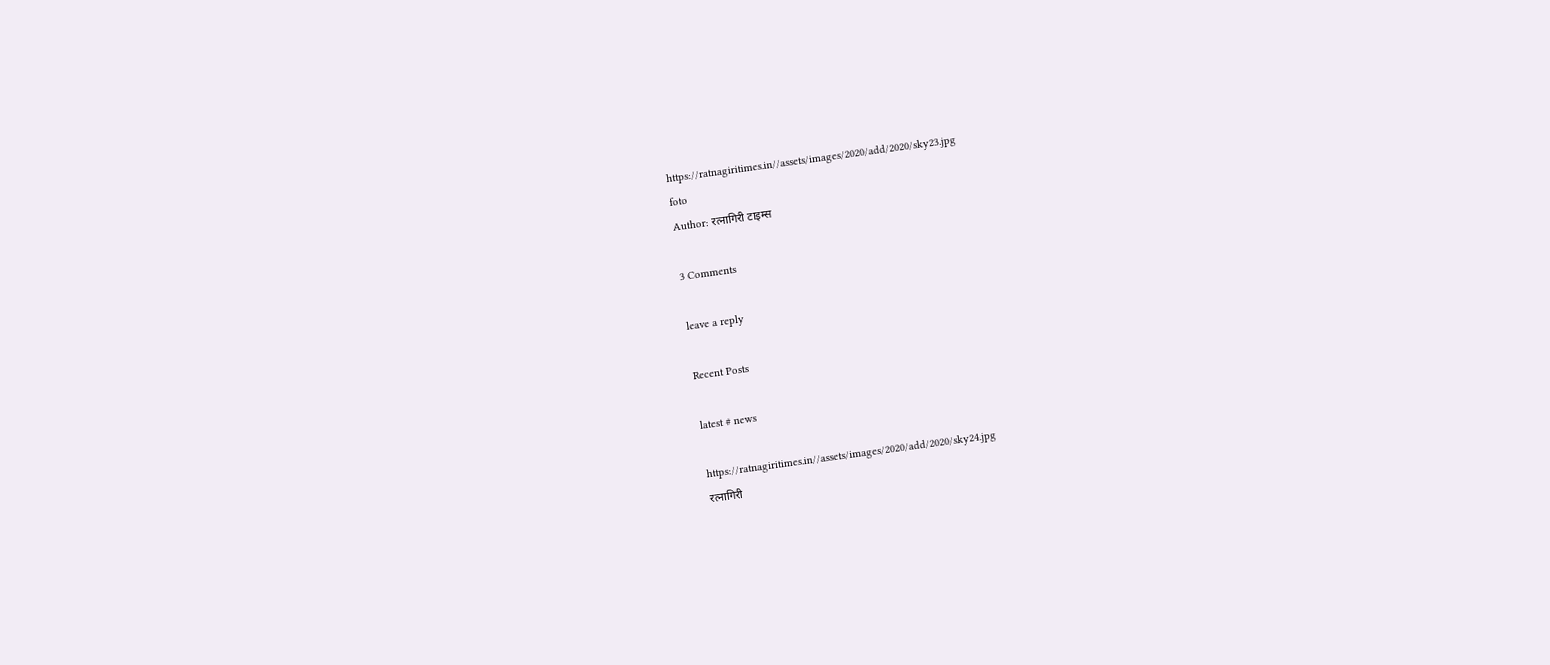https://ratnagiritimes.in//assets/images/2020/add/2020/sky23.jpg
foto
Author: रत्नागिरी टाइम्स

3 Comments

leave a reply

Recent Posts

latest # news

https://ratnagiritimes.in//assets/images/2020/add/2020/sky24.jpg
रत्नागिरी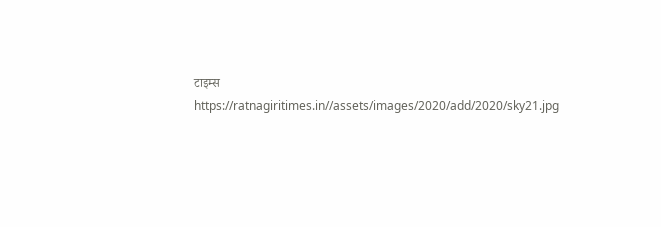टाइम्स
https://ratnagiritimes.in//assets/images/2020/add/2020/sky21.jpg